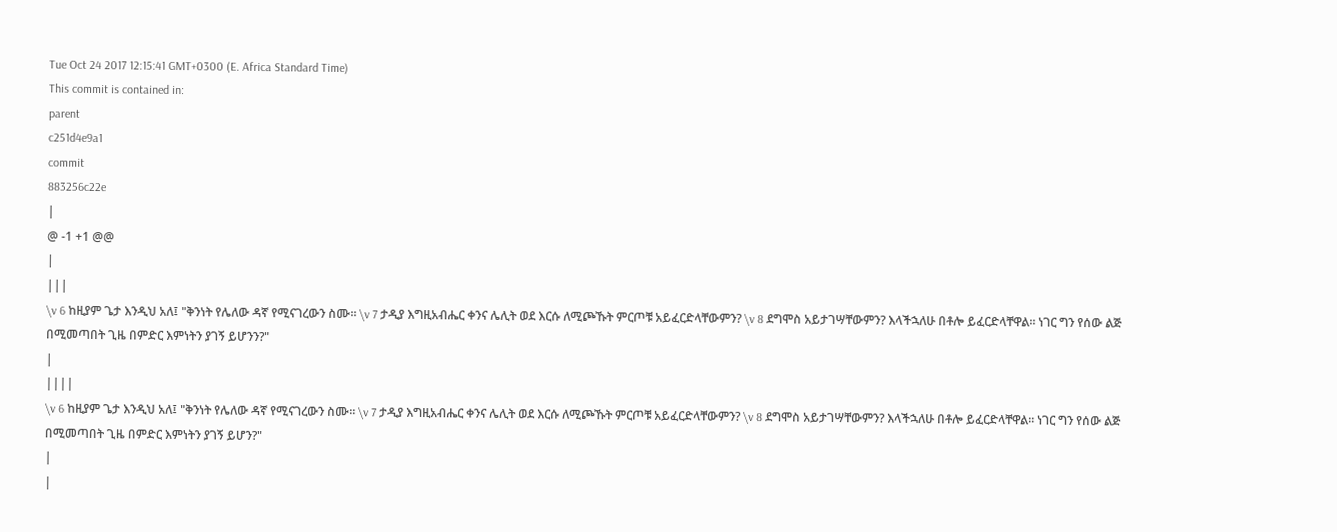Tue Oct 24 2017 12:15:41 GMT+0300 (E. Africa Standard Time)
This commit is contained in:
parent
c251d4e9a1
commit
883256c22e
|
@ -1 +1 @@
|
|||
\v 6 ከዚያም ጌታ እንዲህ አለ፤ "ቅንነት የሌለው ዳኛ የሚናገረውን ስሙ። \v 7 ታዲያ እግዚአብሔር ቀንና ሌሊት ወደ እርሱ ለሚጮኹት ምርጦቹ አይፈርድላቸውምን? \v 8 ደግሞስ አይታገሣቸውምን? እላችኋለሁ በቶሎ ይፈርድላቸዋል። ነገር ግን የሰው ልጅ በሚመጣበት ጊዜ በምድር እምነትን ያገኝ ይሆንን?"
|
||||
\v 6 ከዚያም ጌታ እንዲህ አለ፤ "ቅንነት የሌለው ዳኛ የሚናገረውን ስሙ። \v 7 ታዲያ እግዚአብሔር ቀንና ሌሊት ወደ እርሱ ለሚጮኹት ምርጦቹ አይፈርድላቸውምን? \v 8 ደግሞስ አይታገሣቸውምን? እላችኋለሁ በቶሎ ይፈርድላቸዋል። ነገር ግን የሰው ልጅ በሚመጣበት ጊዜ በምድር እምነትን ያገኝ ይሆን?"
|
|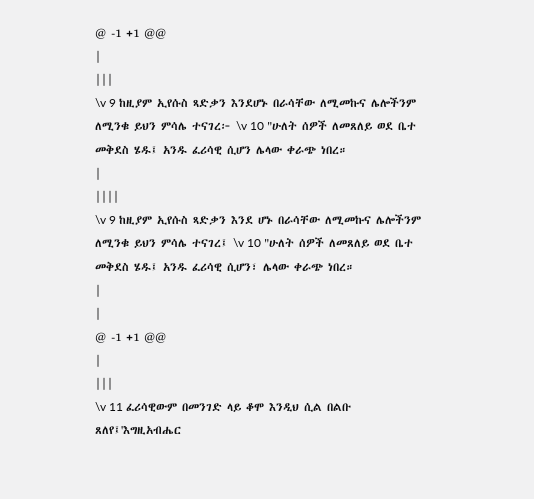@ -1 +1 @@
|
|||
\v 9 ከዚያም ኢየሱስ ጻድቃን እንደሆኑ በራሳቸው ለሚመኩና ሌሎችንም ለሚንቁ ይህን ምሳሌ ተናገረ፦ \v 10 "ሁለት ሰዎች ለመጸለይ ወደ ቤተ መቅደስ ሄዱ፤ አንዱ ፈሪሳዊ ሲሆን ሌላው ቀራጭ ነበረ።
|
||||
\v 9 ከዚያም ኢየሱስ ጻድቃን እንደ ሆኑ በራሳቸው ለሚመኩና ሌሎችንም ለሚንቁ ይህን ምሳሌ ተናገረ፤ \v 10 "ሁለት ሰዎች ለመጸለይ ወደ ቤተ መቅደስ ሄዱ፤ አንዱ ፈሪሳዊ ሲሆን፣ ሌላው ቀራጭ ነበረ።
|
|
@ -1 +1 @@
|
|||
\v 11 ፈሪሳዊውም በመንገድ ላይ ቆሞ እንዲህ ሲል በልቡ ጸለየ፤'እግዚአብሔር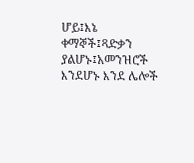ሆይ፤እኔ ቀማኞች፤ጻድቃን ያልሆኑ፤አመንዝሮች እንደሆኑ እንደ ሌሎች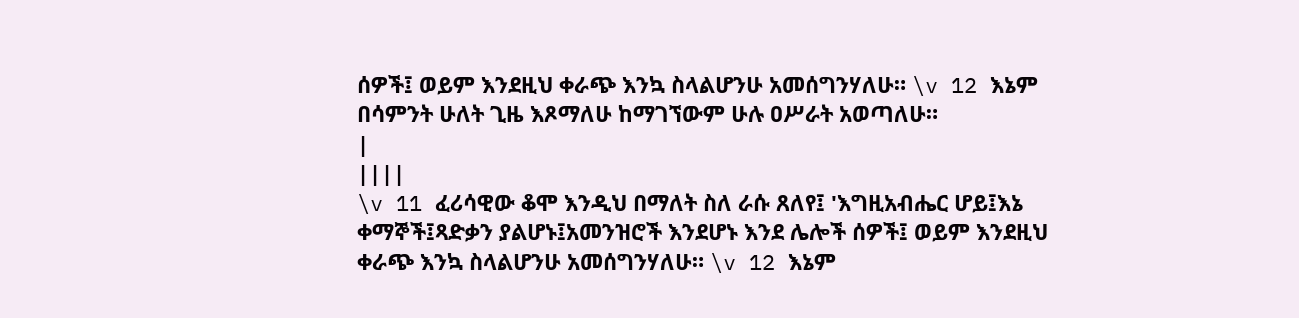ሰዎች፤ ወይም እንደዚህ ቀራጭ እንኳ ስላልሆንሁ አመሰግንሃለሁ። \v 12 እኔም በሳምንት ሁለት ጊዜ እጾማለሁ ከማገኘውም ሁሉ ዐሥራት አወጣለሁ።
|
||||
\v 11 ፈሪሳዊው ቆሞ እንዲህ በማለት ስለ ራሱ ጸለየ፤ 'እግዚአብሔር ሆይ፤እኔ ቀማኞች፤ጻድቃን ያልሆኑ፤አመንዝሮች እንደሆኑ እንደ ሌሎች ሰዎች፤ ወይም እንደዚህ ቀራጭ እንኳ ስላልሆንሁ አመሰግንሃለሁ። \v 12 እኔም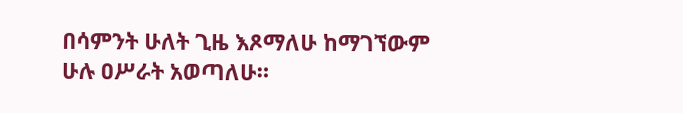በሳምንት ሁለት ጊዜ እጾማለሁ ከማገኘውም ሁሉ ዐሥራት አወጣለሁ።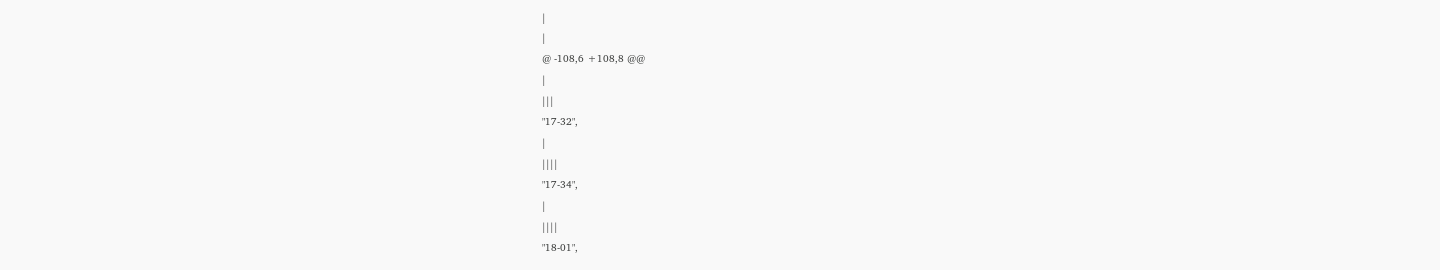|
|
@ -108,6 +108,8 @@
|
|||
"17-32",
|
||||
"17-34",
|
||||
"18-01",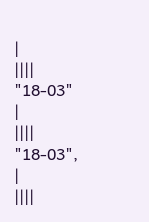|
||||
"18-03"
|
||||
"18-03",
|
||||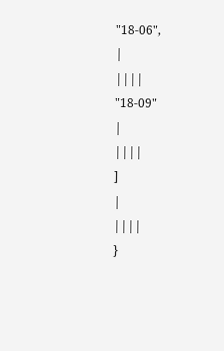"18-06",
|
||||
"18-09"
|
||||
]
|
||||
}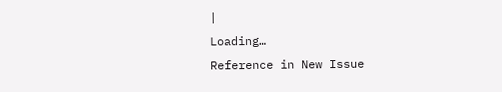|
Loading…
Reference in New Issue